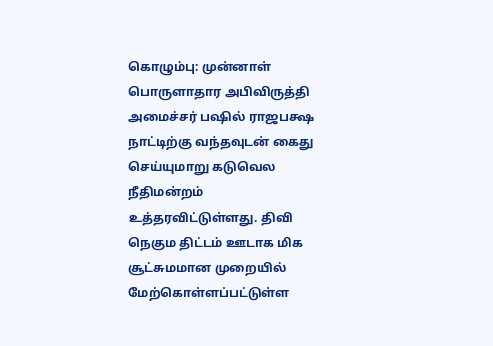கொழும்பு: முன்னாள் பொருளாதார அபிவிருத்தி அமைச்சர் பஷில் ராஜபக்ஷ நாட்டிற்கு வந்தவுடன் கைது செய்யுமாறு கடுவெல நீதிமன்றம் உத்தரவிட்டுள்ளது. திவி நெகும திட்டம் ஊடாக மிக சூட்சுமமான முறையில் மேற்கொள்ளப்பட்டுள்ள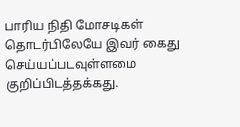பாரிய நிதி மோசடிகள் தொடர்பிலேயே இவர் கைது செய்யப்படவுள்ளமை குறிப்பிடத்தக்கது.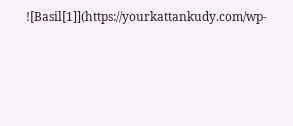![Basil[1]](https://yourkattankudy.com/wp-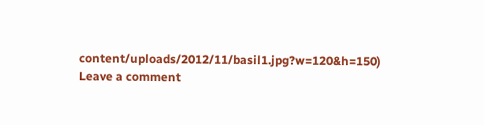content/uploads/2012/11/basil1.jpg?w=120&h=150)
Leave a comment